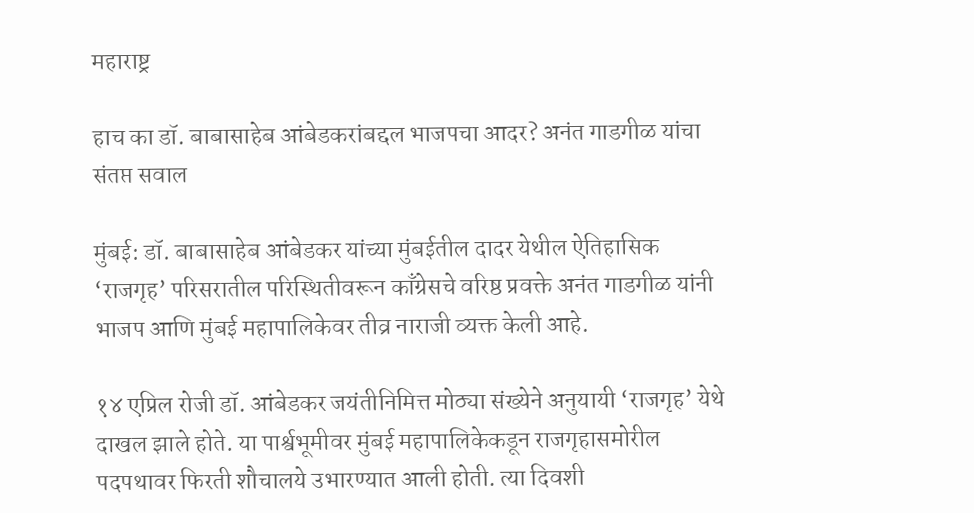महाराष्ट्र

हाच का डॉ. बाबासाहेब आंबेडकरांबद्दल भाजपचा आदर? अनंत गाडगीळ यांचा संतप्त सवाल

मुंबई: डॉ. बाबासाहेब आंबेडकर यांच्या मुंबईतील दादर येथील ऐतिहासिक ‘राजगृह’ परिसरातील परिस्थितीवरून काँग्रेसचे वरिष्ठ प्रवक्ते अनंत गाडगीळ यांनी भाजप आणि मुंबई महापालिकेवर तीव्र नाराजी व्यक्त केली आहे.

१४ एप्रिल रोजी डॉ. आंबेडकर जयंतीनिमित्त मोठ्या संख्येने अनुयायी ‘राजगृह’ येथे दाखल झाले होते. या पार्श्वभूमीवर मुंबई महापालिकेकडून राजगृहासमोरील पदपथावर फिरती शौचालये उभारण्यात आली होती. त्या दिवशी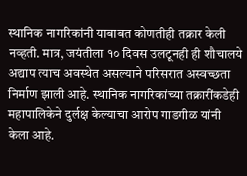स्थानिक नागरिकांनी याबाबत कोणतीही तक्रार केली नव्हती. मात्र, जयंतीला १० दिवस उलटूनही ही शौचालये अद्याप त्याच अवस्थेत असल्याने परिसरात अस्वच्छता निर्माण झाली आहे. स्थानिक नागरिकांच्या तक्रारींकडेही महापालिकेने दुर्लक्ष केल्याचा आरोप गाडगीळ यांनी केला आहे.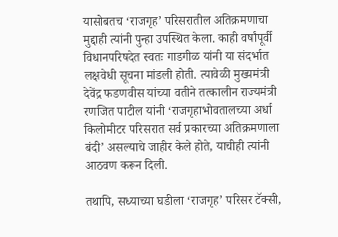यासोबतच ‘राजगृह’ परिसरातील अतिक्रमणाचा मुद्दाही त्यांनी पुन्हा उपस्थित केला. काही वर्षांपूर्वी विधानपरिषदेत स्वतः गाडगीळ यांनी या संदर्भात लक्षवेधी सूचना मांडली होती. त्यावेळी मुख्यमंत्री देवेंद्र फडणवीस यांच्या वतीने तत्कालीन राज्यमंत्री रणजित पाटील यांनी ‘राजगृहाभोवतालच्या अर्धा किलोमीटर परिसरात सर्व प्रकारच्या अतिक्रमणाला बंदी’ असल्याचे जाहीर केले होते, याचीही त्यांनी आठवण करून दिली.

तथापि, सध्याच्या घडीला ‘राजगृह’ परिसर टॅक्सी,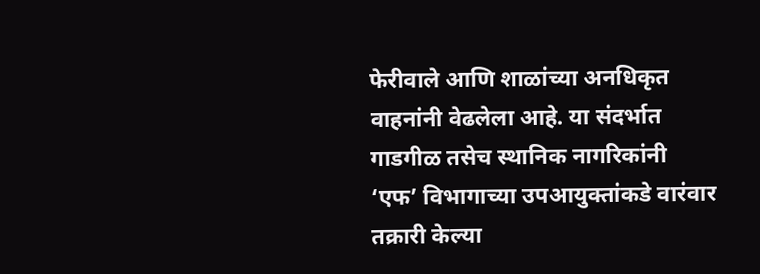फेरीवाले आणि शाळांच्या अनधिकृत वाहनांनी वेढलेला आहे. या संदर्भात गाडगीळ तसेच स्थानिक नागरिकांनी ‘एफ’ विभागाच्या उपआयुक्तांकडे वारंवार तक्रारी केल्या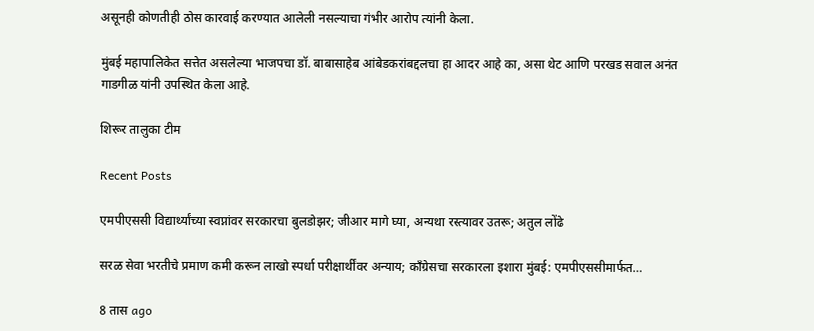असूनही कोणतीही ठोस कारवाई करण्यात आलेली नसल्याचा गंभीर आरोप त्यांनी केला.

मुंबई महापालिकेत सत्तेत असलेल्या भाजपचा डॉ. बाबासाहेब आंबेडकरांबद्दलचा हा आदर आहे का, असा थेट आणि परखड सवाल अनंत गाडगीळ यांनी उपस्थित केला आहे.

शिरूर तालुका टीम

Recent Posts

एमपीएससी विद्यार्थ्यांच्या स्वप्नांवर सरकारचा बुलडोझर; जीआर मागे घ्या, अन्यथा रस्त्यावर उतरू; अतुल लोंढे

सरळ सेवा भरतीचे प्रमाण कमी करून लाखो स्पर्धा परीक्षार्थींवर अन्याय; काँग्रेसचा सरकारला इशारा मुंबई: एमपीएससीमार्फत…

8 तास ago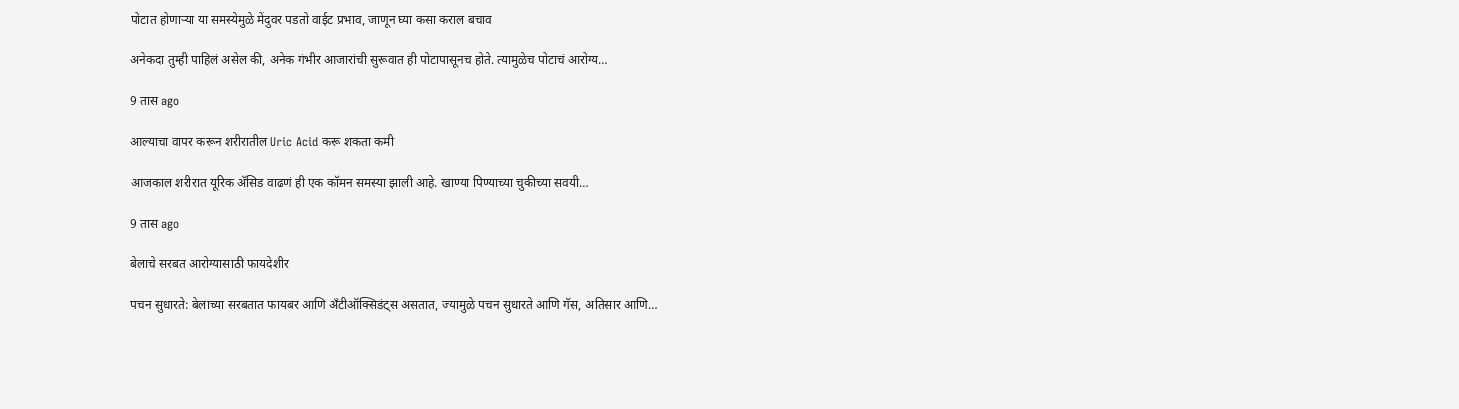पोटात होणाऱ्या या समस्येमुळे मेंदुवर पडतो वाईट प्रभाव, जाणून घ्या कसा कराल बचाव

अनेकदा तुम्ही पाहिलं असेल की, अनेक गंभीर आजारांची सुरूवात ही पोटापासूनच होते. त्यामुळेच पोटाचं आरोग्य…

9 तास ago

आल्याचा वापर करून शरीरातील Uric Acid करू शकता कमी

आजकाल शरीरात यूरिक अ‍ॅसिड वाढणं ही एक कॉमन समस्या झाली आहे. खाण्या पिण्याच्या चुकीच्या सवयी…

9 तास ago

बेलाचे सरबत आरोग्यासाठी फायदेशीर

पचन सुधारते: बेलाच्या सरबतात फायबर आणि अँटीऑक्सिडंट्स असतात, ज्यामुळे पचन सुधारते आणि गॅस, अतिसार आणि…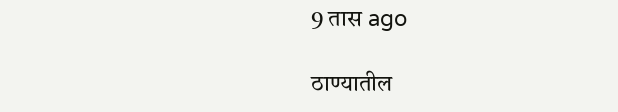9 तास ago

ठाण्यातील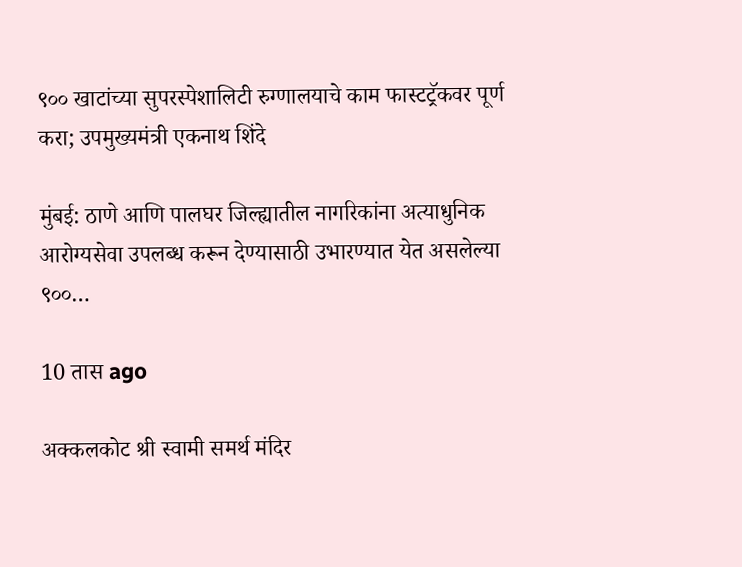९०० खाटांच्या सुपरस्पेशालिटी रुग्णालयाचे काम फास्टट्रॅकवर पूर्ण करा; उपमुख्यमंत्री एकनाथ शिंदे

मुंबई: ठाणे आणि पालघर जिल्ह्यातील नागरिकांना अत्याधुनिक आरोग्यसेवा उपलब्ध करून देण्यासाठी उभारण्यात येत असलेल्या ९००…

10 तास ago

अक्कलकोट श्री स्वामी समर्थ मंदिर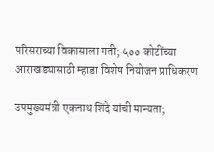परिसराच्या विकासाला गती; ५०० कोटींच्या आराखड्यासाठी म्हाडा विशेष नियोजन प्राधिकरण

उपमुख्यमंत्री एकनाथ शिंदे यांची मान्यता;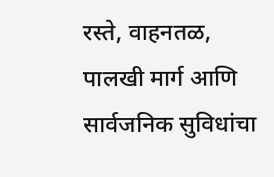रस्ते, वाहनतळ, पालखी मार्ग आणि सार्वजनिक सुविधांचा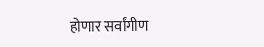होणार सर्वांगीण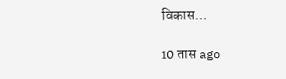विकास…

10 तास ago